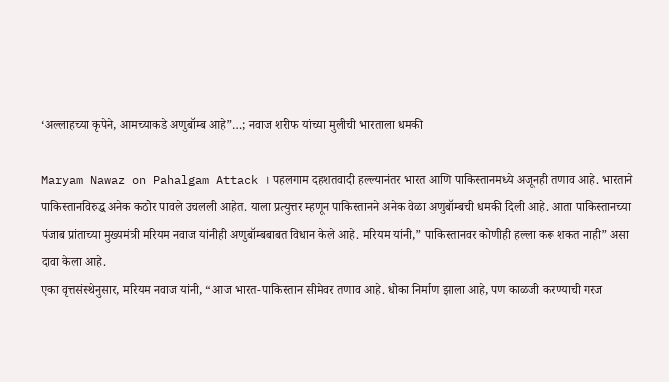‘अल्लाहच्या कृपेने, आमच्याकडे अणुबॉम्ब आहे”…; नवाज शरीफ यांच्या मुलीची भारताला धमकी

Maryam Nawaz on Pahalgam Attack । पहलगाम दहशतवादी हल्ल्यानंतर भारत आणि पाकिस्तानमध्ये अजूनही तणाव आहे. भारताने पाकिस्तानविरुद्ध अनेक कठोर पावले उचलली आहेत. याला प्रत्युत्तर म्हणून पाकिस्तानने अनेक वेळा अणुबॉम्बची धमकी दिली आहे. आता पाकिस्तानच्या पंजाब प्रांताच्या मुख्यमंत्री मरियम नवाज यांनीही अणुबॉम्बबाबत विधान केले आहे. मरियम यांनी,” पाकिस्तानवर कोणीही हल्ला करू शकत नाही” असा दावा केला आहे.
एका वृत्तसंस्थेनुसार, मरियम नवाज यांनी, “आज भारत-पाकिस्तान सीमेवर तणाव आहे. धोका निर्माण झाला आहे, पण काळजी करण्याची गरज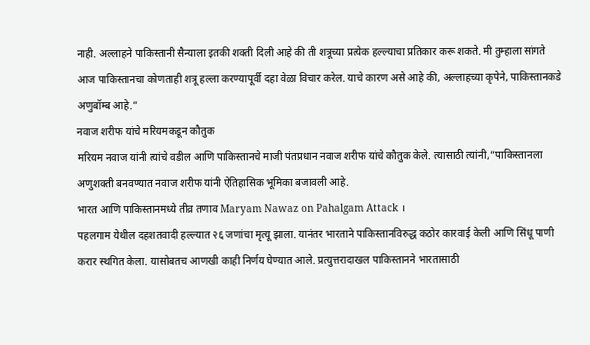नाही. अल्लाहने पाकिस्तानी सैन्याला इतकी शक्ती दिली आहे की ती शत्रूच्या प्रत्येक हल्ल्याचा प्रतिकार करू शकते. मी तुम्हाला सांगते आज पाकिस्तानचा कोणताही शत्रू हल्ला करण्यापूर्वी दहा वेळा विचार करेल. याचे कारण असे आहे की, अल्लाहच्या कृपेने, पाकिस्तानकडे अणुबॉम्ब आहे.”
नवाज शरीफ यांचे मरियमकडून कौतुक
मरियम नवाज यांनी त्यांचे वडील आणि पाकिस्तानचे माजी पंतप्रधान नवाज शरीफ यांचे कौतुक केले. त्यासाठी त्यांनी,”पाकिस्तानला अणुशक्ती बनवण्यात नवाज शरीफ यांनी ऐतिहासिक भूमिका बजावली आहे.
भारत आणि पाकिस्तानमध्ये तीव्र तणाव Maryam Nawaz on Pahalgam Attack ।
पहलगाम येथील दहशतवादी हल्ल्यात २६ जणांचा मृत्यू झाला. यानंतर भारताने पाकिस्तानविरुद्ध कठोर कारवाई केली आणि सिंधू पाणी करार स्थगित केला. यासोबतच आणखी काही निर्णय घेण्यात आले. प्रत्युत्तरादाखल पाकिस्तानने भारतासाठी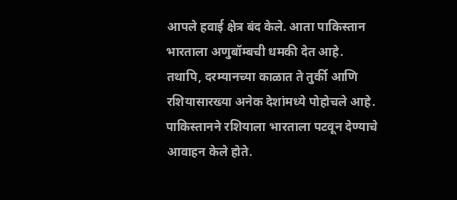आपले हवाई क्षेत्र बंद केले. आता पाकिस्तान भारताला अणुबॉम्बची धमकी देत आहे. तथापि, दरम्यानच्या काळात ते तुर्की आणि रशियासारख्या अनेक देशांमध्ये पोहोचले आहे. पाकिस्तानने रशियाला भारताला पटवून देण्याचे आवाहन केले होते.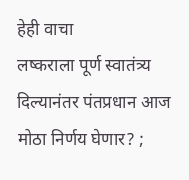हेही वाचा
लष्कराला पूर्ण स्वातंत्र्य दिल्यानंतर पंतप्रधान आज मोठा निर्णय घेणार? ;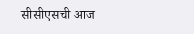सीसीएसची आज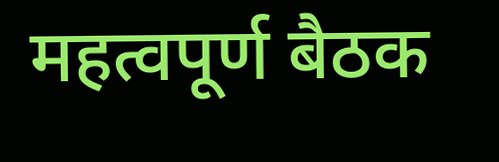महत्वपूर्ण बैठक